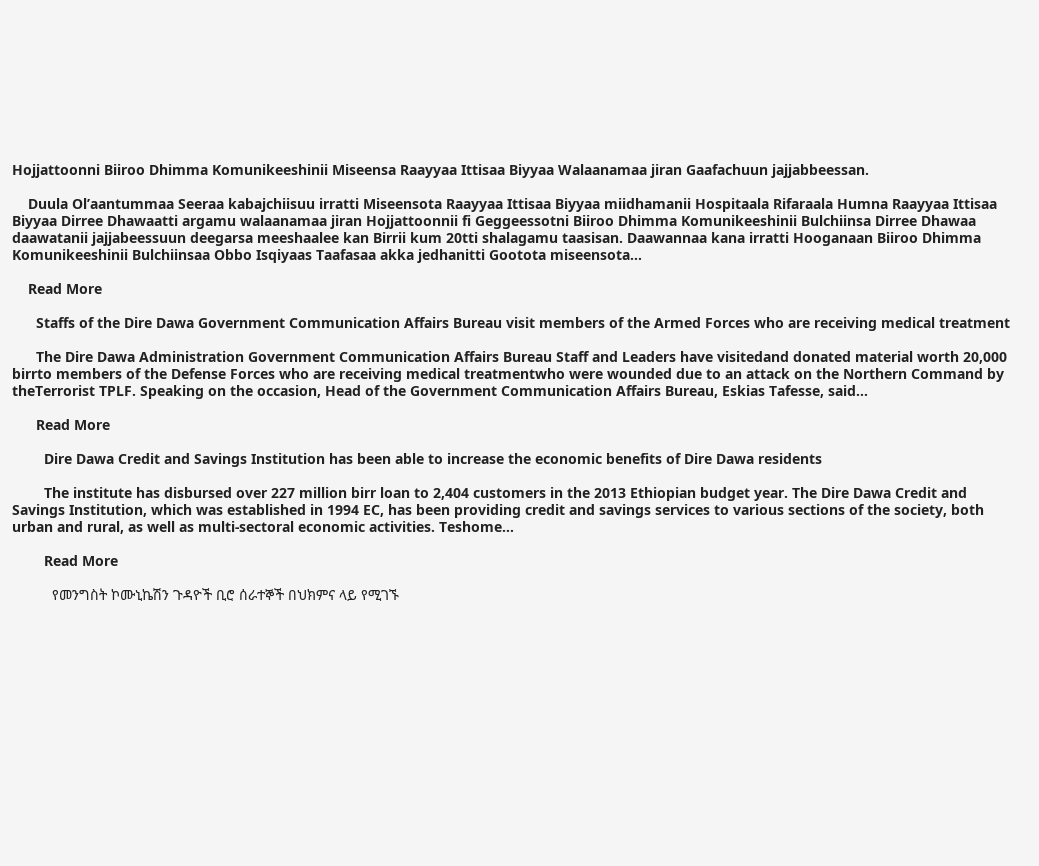Hojjattoonni Biiroo Dhimma Komunikeeshinii Miseensa Raayyaa Ittisaa Biyyaa Walaanamaa jiran Gaafachuun jajjabbeessan.

    Duula Ol’aantummaa Seeraa kabajchiisuu irratti Miseensota Raayyaa Ittisaa Biyyaa miidhamanii Hospitaala Rifaraala Humna Raayyaa Ittisaa Biyyaa Dirree Dhawaatti argamu walaanamaa jiran Hojjattoonnii fi Geggeessotni Biiroo Dhimma Komunikeeshinii Bulchiinsa Dirree Dhawaa daawatanii jajjabeessuun deegarsa meeshaalee kan Birrii kum 20tti shalagamu taasisan. Daawannaa kana irratti Hooganaan Biiroo Dhimma Komunikeeshinii Bulchiinsaa Obbo Isqiyaas Taafasaa akka jedhanitti Gootota miseensota…

    Read More

      Staffs of the Dire Dawa Government Communication Affairs Bureau visit members of the Armed Forces who are receiving medical treatment

      The Dire Dawa Administration Government Communication Affairs Bureau Staff and Leaders have visitedand donated material worth 20,000 birrto members of the Defense Forces who are receiving medical treatmentwho were wounded due to an attack on the Northern Command by theTerrorist TPLF. Speaking on the occasion, Head of the Government Communication Affairs Bureau, Eskias Tafesse, said…

      Read More

        Dire Dawa Credit and Savings Institution has been able to increase the economic benefits of Dire Dawa residents

        The institute has disbursed over 227 million birr loan to 2,404 customers in the 2013 Ethiopian budget year. The Dire Dawa Credit and Savings Institution, which was established in 1994 EC, has been providing credit and savings services to various sections of the society, both urban and rural, as well as multi-sectoral economic activities. Teshome…

        Read More

          የመንግስት ኮሙኒኬሽን ጉዳዮች ቢሮ ሰራተኞች በህክምና ላይ የሚገኙ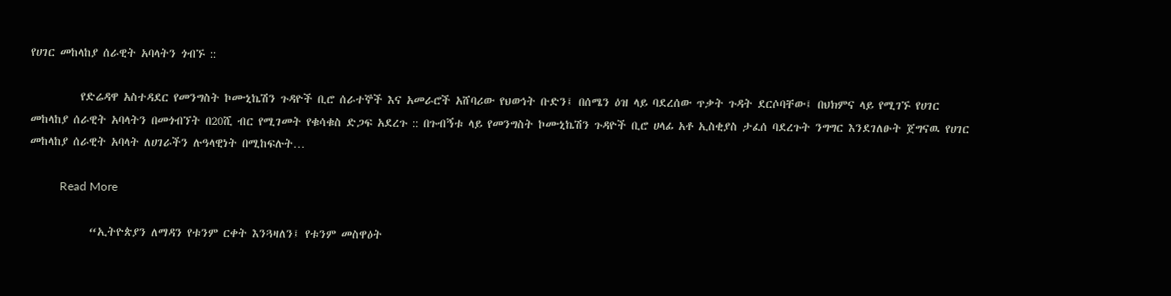የሀገር መከላከያ ሰራዊት አባላትን ጎብኙ ::

          የድሬዳዋ አስተዳደር የመንግስት ኮሙኒኬሽን ጉዳዮች ቢሮ ሰራተኞች እና አመራሮች አሸባሪው የህወኅት ቡድን፤ በሰሜን ዕዝ ላይ ባደረሰው ጥቃት ጉዳት ደርሶባቸው፤ በህክምና ላይ የሚገኙ የሀገር መከላከያ ሰራዊት አባላትን በመጎብኘት በ20ሺ ብር የሚገመት የቁሳቁስ ድጋፍ አደረጉ :: በጉብኝቱ ላይ የመንግስት ኮሙኒኬሽን ጉዳዮች ቢሮ ሀላፊ አቶ ኢስቂያስ ታፈሰ ባደረጉት ንግግር እንደገለፁት ጀግናዉ የሀገር መከላከያ ሰራዊት አባላት ለሀገራችን ሉዓላዊነት በሚከፍሉት…

          Read More

            “ኢትዮጵያን ለማዳን የቱንም ርቀት እንጓዛለን፤ የቱንም መስዋዕት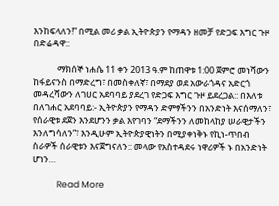እንከፍላለን!” በሚል መሪ ቃል ኢትዮጵያን የማዳን ዘመቻ የድጋፍ እግር ጉዞ በድሬዳዋ::

            ማክሰኞ ነሐሴ 11 ቀን 2013 ዓ.ም ከጠዋቱ 1:00 ጀምሮ መነሻውን ከፋይናንስ በማድረግ፣ በመስቀለኛ፣ በማደያ ወደ አውራጎዳና አድርጎ መዳረሻውን ለገሀር አደባባይ ያደረገ የድጋፍ እግር ጉዞ ይደረጋል:: በእለቱ በለገሐር አደባባይ:- ኢትዮጵያን የማዳን ድምፃችንን በአንድነት እናሰማለን፣ የሰራዊቱ ደጀን እንደሆንን ቃል እየገባን “ደማችንን ለመከላከያ ሠራዊታችን እንለግሳለን”፣ እንዲሁም ኢትዮጵያዊነትን በሚያቀነቅኑ የኪነ-ጥበብ ስራዎች ሰራዊቱን እናጀግናለን:: መላው የአስተዳደሩ ነዋሪዎች ኑ በአንድነት ሆነን…

            Read More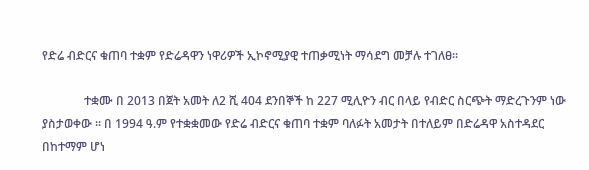የድሬ ብድርና ቁጠባ ተቋም የድሬዳዋን ነዋሪዎች ኢኮኖሚያዊ ተጠቃሚነት ማሳደግ መቻሉ ተገለፀ፡፡

              ተቋሙ በ 2013 በጀት አመት ለ2 ሺ 404 ደንበኞች ከ 227 ሚሊዮን ብር በላይ የብድር ስርጭት ማድረጉንም ነው ያስታወቀው ፡፡ በ 1994 ዓ.ም የተቋቋመው የድሬ ብድርና ቁጠባ ተቋም ባለፉት አመታት በተለይም በድሬዳዋ አስተዳደር በከተማም ሆነ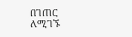በገጠር ለሚገኙ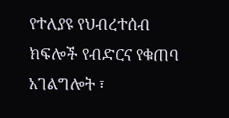የተለያዩ የህብረተሰብ ክፍሎች የብድርና የቁጠባ አገልግሎት ፣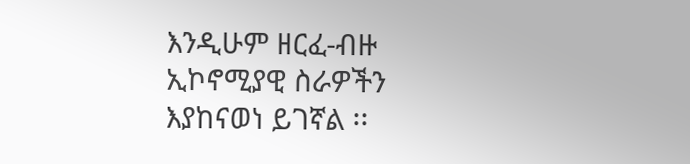እንዲሁም ዘርፈ-ብዙ ኢኮኖሚያዊ ስራዎችን እያከናወነ ይገኛል ፡፡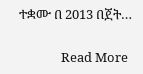ተቋሙ በ 2013 በጀት…

              Read More